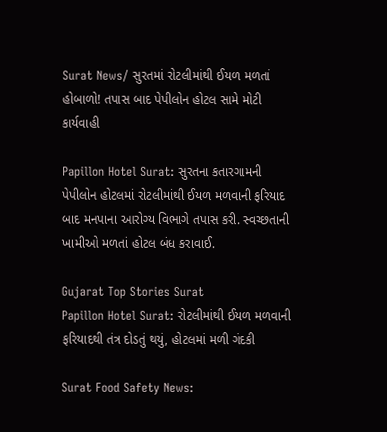Surat News/ સુરતમાં રોટલીમાંથી ઈયળ મળતાં હોબાળો! તપાસ બાદ પેપીલોન હોટલ સામે મોટી કાર્યવાહી

Papillon Hotel Surat: સુરતના કતારગામની પેપીલોન હોટલમાં રોટલીમાંથી ઈયળ મળવાની ફરિયાદ બાદ મનપાના આરોગ્ય વિભાગે તપાસ કરી. સ્વચ્છતાની ખામીઓ મળતાં હોટલ બંધ કરાવાઈ.

Gujarat Top Stories Surat
Papillon Hotel Surat: રોટલીમાંથી ઈયળ મળવાની ફરિયાદથી તંત્ર દોડતું થયું, હોટલમાં મળી ગંદકી

Surat Food Safety News: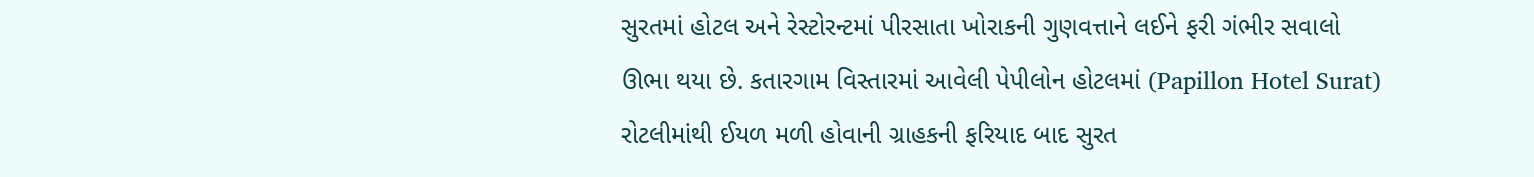સુરતમાં હોટલ અને રેસ્ટોરન્ટમાં પીરસાતા ખોરાકની ગુણવત્તાને લઈને ફરી ગંભીર સવાલો ઊભા થયા છે. કતારગામ વિસ્તારમાં આવેલી પેપીલોન હોટલમાં (Papillon Hotel Surat) રોટલીમાંથી ઈયળ મળી હોવાની ગ્રાહકની ફરિયાદ બાદ સુરત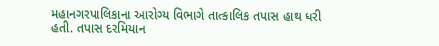મહાનગરપાલિકાના આરોગ્ય વિભાગે તાત્કાલિક તપાસ હાથ ધરી હતી. તપાસ દરમિયાન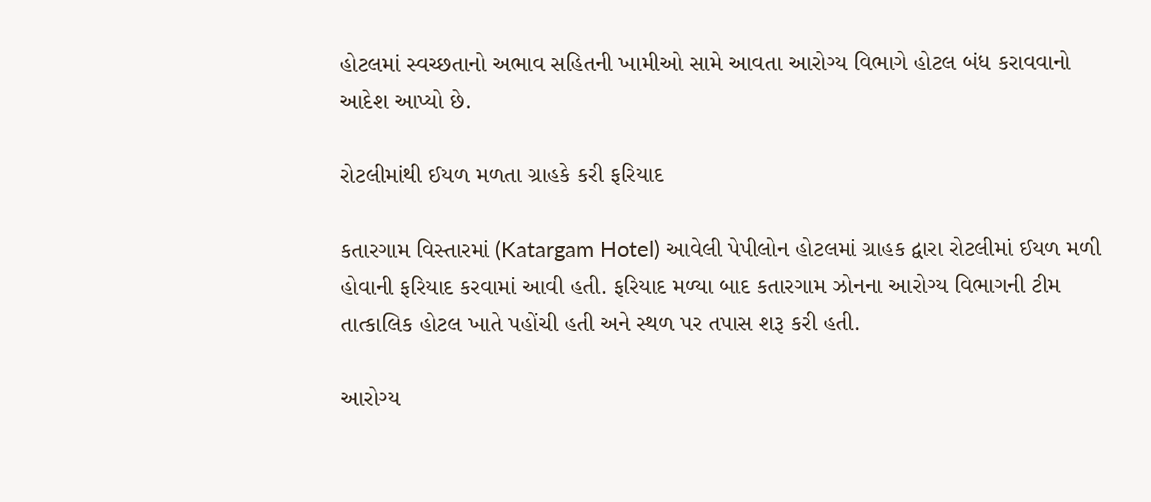હોટલમાં સ્વચ્છતાનો અભાવ સહિતની ખામીઓ સામે આવતા આરોગ્ય વિભાગે હોટલ બંધ કરાવવાનો આદેશ આપ્યો છે.

રોટલીમાંથી ઈયળ મળતા ગ્રાહકે કરી ફરિયાદ

કતારગામ વિસ્તારમાં (Katargam Hotel) આવેલી પેપીલોન હોટલમાં ગ્રાહક દ્વારા રોટલીમાં ઈયળ મળી હોવાની ફરિયાદ કરવામાં આવી હતી. ફરિયાદ મળ્યા બાદ કતારગામ ઝોનના આરોગ્ય વિભાગની ટીમ તાત્કાલિક હોટલ ખાતે પહોંચી હતી અને સ્થળ પર તપાસ શરૂ કરી હતી.

આરોગ્ય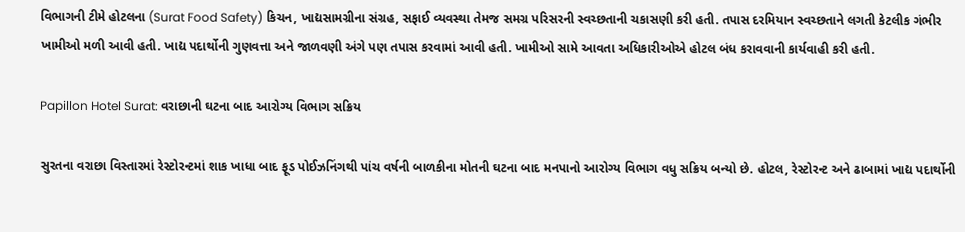વિભાગની ટીમે હોટલના (Surat Food Safety) કિચન, ખાદ્યસામગ્રીના સંગ્રહ, સફાઈ વ્યવસ્થા તેમજ સમગ્ર પરિસરની સ્વચ્છતાની ચકાસણી કરી હતી. તપાસ દરમિયાન સ્વચ્છતાને લગતી કેટલીક ગંભીર ખામીઓ મળી આવી હતી. ખાદ્ય પદાર્થોની ગુણવત્તા અને જાળવણી અંગે પણ તપાસ કરવામાં આવી હતી. ખામીઓ સામે આવતા અધિકારીઓએ હોટલ બંધ કરાવવાની કાર્યવાહી કરી હતી.

Papillon Hotel Surat: વરાછાની ઘટના બાદ આરોગ્ય વિભાગ સક્રિય

સુરતના વરાછા વિસ્તારમાં રેસ્ટોરન્ટમાં શાક ખાધા બાદ ફૂડ પોઈઝનિંગથી પાંચ વર્ષની બાળકીના મોતની ઘટના બાદ મનપાનો આરોગ્ય વિભાગ વધુ સક્રિય બન્યો છે. હોટલ, રેસ્ટોરન્ટ અને ઢાબામાં ખાદ્ય પદાર્થોની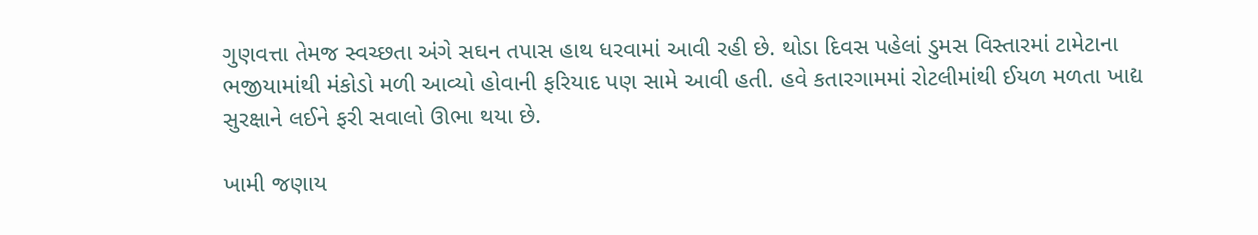ગુણવત્તા તેમજ સ્વચ્છતા અંગે સઘન તપાસ હાથ ધરવામાં આવી રહી છે. થોડા દિવસ પહેલાં ડુમસ વિસ્તારમાં ટામેટાના ભજીયામાંથી મંકોડો મળી આવ્યો હોવાની ફરિયાદ પણ સામે આવી હતી. હવે કતારગામમાં રોટલીમાંથી ઈયળ મળતા ખાદ્ય સુરક્ષાને લઈને ફરી સવાલો ઊભા થયા છે.

ખામી જણાય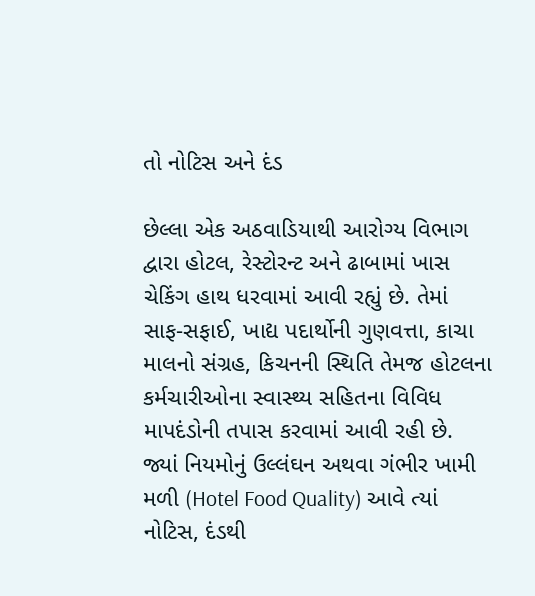તો નોટિસ અને દંડ

છેલ્લા એક અઠવાડિયાથી આરોગ્ય વિભાગ દ્વારા હોટલ, રેસ્ટોરન્ટ અને ઢાબામાં ખાસ ચેકિંગ હાથ ધરવામાં આવી રહ્યું છે. તેમાં સાફ-સફાઈ, ખાદ્ય પદાર્થોની ગુણવત્તા, કાચા માલનો સંગ્રહ, કિચનની સ્થિતિ તેમજ હોટલના કર્મચારીઓના સ્વાસ્થ્ય સહિતના વિવિધ માપદંડોની તપાસ કરવામાં આવી રહી છે. જ્યાં નિયમોનું ઉલ્લંઘન અથવા ગંભીર ખામી મળી (Hotel Food Quality) આવે ત્યાં નોટિસ, દંડથી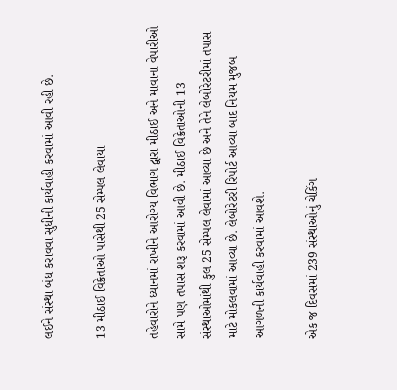લઈને સંસ્થા બંધ કરાવવા સુધીની કાર્યવાહી કરવામાં આવી રહી છે.

13 મીઠાઈ વિક્રેતાઓ પાસેથી 25 સેમ્પલ લેવાયા

તહેવારોને ધ્યાનમાં રાખીને આરોગ્ય વિભાગ દ્વારા મીઠાઈ અને માવાના વેપારીઓ સામે પણ તપાસ શરૂ કરવામાં આવી છે. મીઠાઈ વિક્રેતાઓની 13 સંસ્થાઓમાંથી કુલ 25 સેમ્પલ લેવામાં આવ્યા છે અને તેને લેબોરેટરીમાં તપાસ માટે મોકલવામાં આવ્યા છે. લેબોરેટરી રિપોર્ટ આવ્યા બાદ નિયમ મુજબ આગળની કાર્યવાહી કરવામાં આવશે.

એક જ દિવસમાં 239 સંસ્થાઓનું ચેકિંગ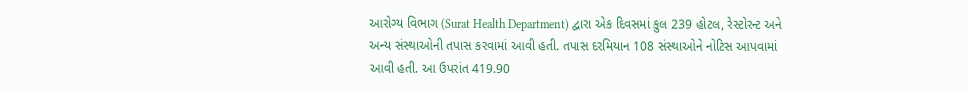આરોગ્ય વિભાગ (Surat Health Department) દ્વારા એક દિવસમાં કુલ 239 હોટલ, રેસ્ટોરન્ટ અને અન્ય સંસ્થાઓની તપાસ કરવામાં આવી હતી. તપાસ દરમિયાન 108 સંસ્થાઓને નોટિસ આપવામાં આવી હતી. આ ઉપરાંત 419.90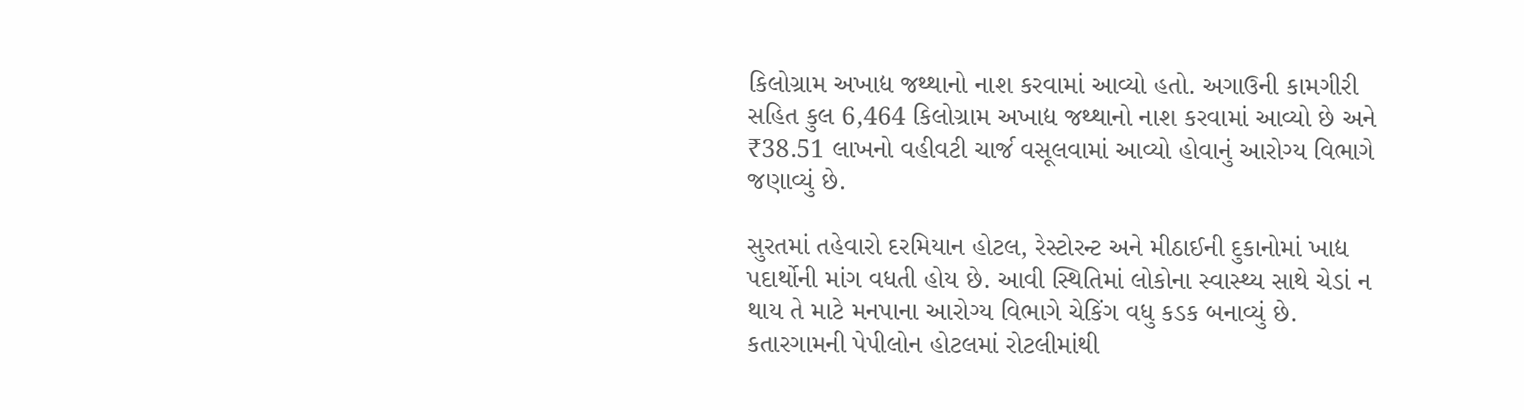કિલોગ્રામ અખાદ્ય જથ્થાનો નાશ કરવામાં આવ્યો હતો. અગાઉની કામગીરી સહિત કુલ 6,464 કિલોગ્રામ અખાદ્ય જથ્થાનો નાશ કરવામાં આવ્યો છે અને ₹38.51 લાખનો વહીવટી ચાર્જ વસૂલવામાં આવ્યો હોવાનું આરોગ્ય વિભાગે જણાવ્યું છે.

સુરતમાં તહેવારો દરમિયાન હોટલ, રેસ્ટોરન્ટ અને મીઠાઈની દુકાનોમાં ખાદ્ય પદાર્થોની માંગ વધતી હોય છે. આવી સ્થિતિમાં લોકોના સ્વાસ્થ્ય સાથે ચેડાં ન થાય તે માટે મનપાના આરોગ્ય વિભાગે ચેકિંગ વધુ કડક બનાવ્યું છે. કતારગામની પેપીલોન હોટલમાં રોટલીમાંથી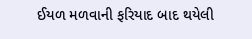ઈયળ મળવાની ફરિયાદ બાદ થયેલી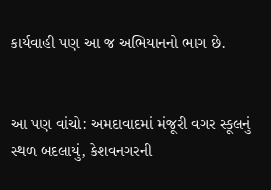કાર્યવાહી પણ આ જ અભિયાનનો ભાગ છે.


આ પણ વાંચો: અમદાવાદમાં મંજૂરી વગર સ્કૂલનું સ્થળ બદલાયું, કેશવનગરની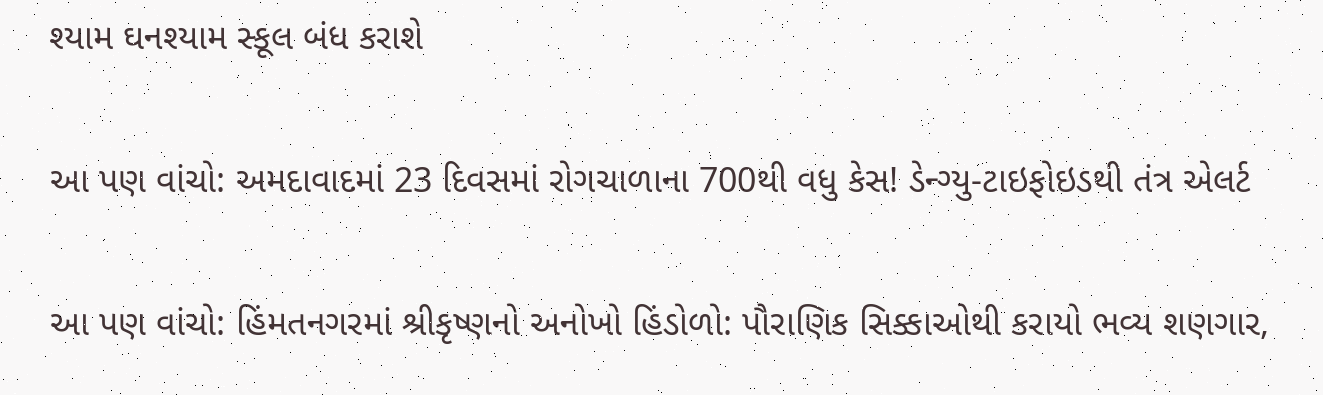શ્યામ ઘનશ્યામ સ્કૂલ બંધ કરાશે

આ પણ વાંચો: અમદાવાદમાં 23 દિવસમાં રોગચાળાના 700થી વધુ કેસ! ડેન્ગ્યુ-ટાઇફોઇડથી તંત્ર એલર્ટ

આ પણ વાંચો: હિંમતનગરમાં શ્રીકૃષ્ણનો અનોખો હિંડોળો: પૌરાણિક સિક્કાઓથી કરાયો ભવ્ય શણગાર,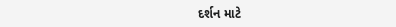દર્શન માટે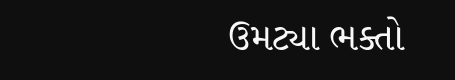ઉમટ્યા ભક્તો